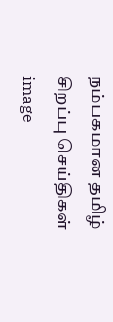நம்பகமான தமிழ் சிறப்பு செய்திகள்
image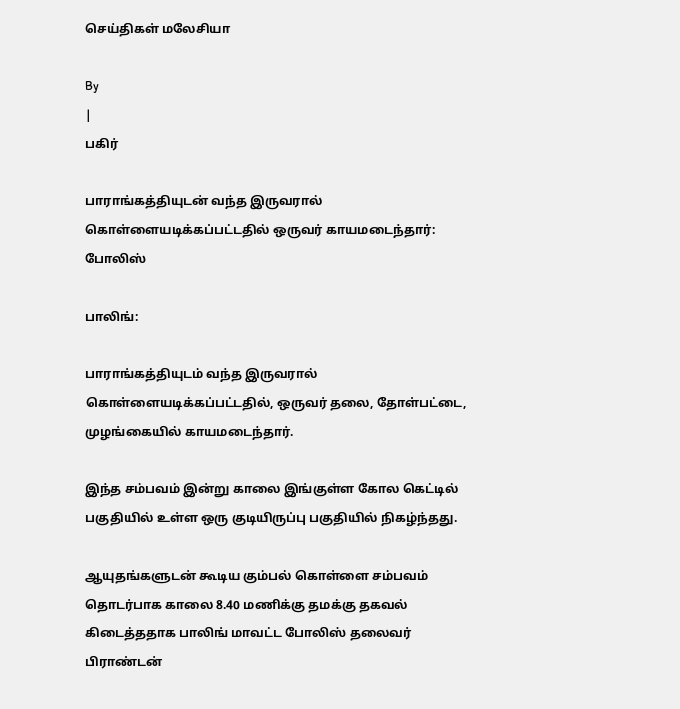செய்திகள் மலேசியா

By
|
பகிர்

பாராங்கத்தியுடன் வந்த இருவரால் கொள்ளையடிக்கப்பட்டதில் ஒருவர் காயமடைந்தார்: போலிஸ்

பாலிங்:

பாராங்கத்தியுடம் வந்த இருவரால் கொள்ளையடிக்கப்பட்டதில், ஒருவர் தலை, தோள்பட்டை, முழங்கையில் காயமடைந்தார்.

இந்த சம்பவம் இன்று காலை இங்குள்ள கோல கெட்டில் பகுதியில் உள்ள ஒரு குடியிருப்பு பகுதியில் நிகழ்ந்தது.

ஆயுதங்களுடன் கூடிய கும்பல் கொள்ளை சம்பவம் தொடர்பாக காலை 8.40 மணிக்கு தமக்கு தகவல் கிடைத்ததாக பாலிங் மாவட்ட போலிஸ் தலைவர் பிராண்டன்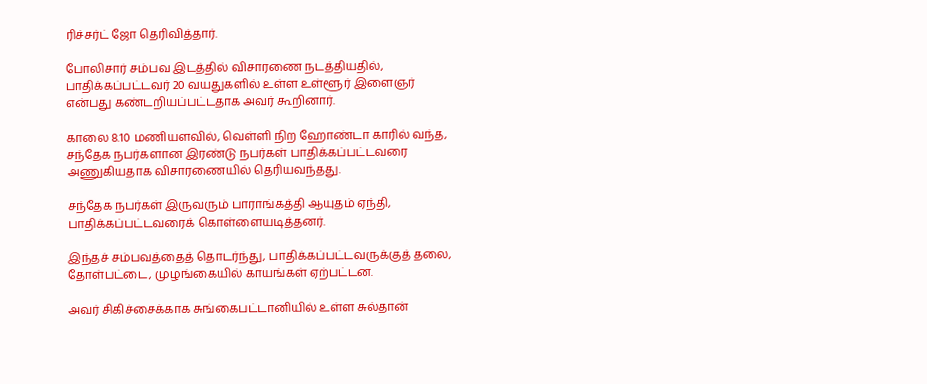ரிச்சர்ட் ஜோ தெரிவித்தார்.

போலிசார் சம்பவ இடத்தில் விசாரணை நடத்தியதில், பாதிக்கப்பட்டவர் 20 வயதுகளில் உள்ள உள்ளூர் இளைஞர் என்பது கண்டறியப்பட்டதாக அவர் கூறினார்.

காலை 8.10 மணியளவில், வெள்ளி நிற ஹோண்டா காரில் வந்த, சந்தேக நபர்களான இரண்டு நபர்கள் பாதிக்கப்பட்டவரை அணுகியதாக விசாரணையில் தெரியவந்தது.

சந்தேக நபர்கள் இருவரும் பாராங்கத்தி ஆயுதம் ஏந்தி, பாதிக்கப்பட்டவரைக் கொள்ளையடித்தனர்.

இந்தச் சம்பவத்தைத் தொடர்ந்து, பாதிக்கப்பட்டவருக்குத் தலை, தோள்பட்டை, முழங்கையில் காயங்கள் ஏற்பட்டன.

அவர் சிகிச்சைக்காக சுங்கைபட்டானியில் உள்ள சுல்தான்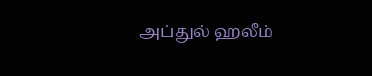அப்துல் ஹலீம்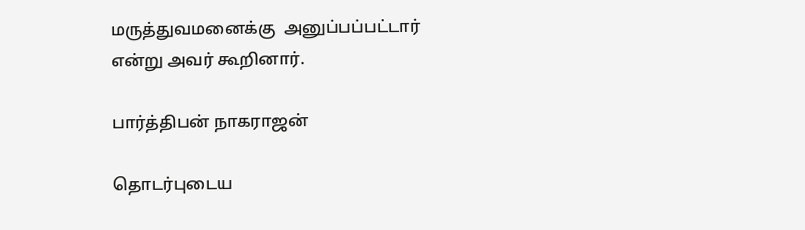மருத்துவமனைக்கு  அனுப்பப்பட்டார் என்று அவர் கூறினார்.

பார்த்திபன் நாகராஜன்

தொடர்புடைய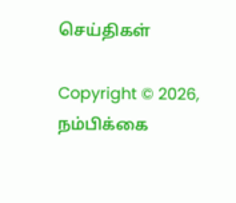செய்திகள்

Copyright © 2026, நம்பிக்கை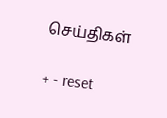செய்திகள்

+ - reset